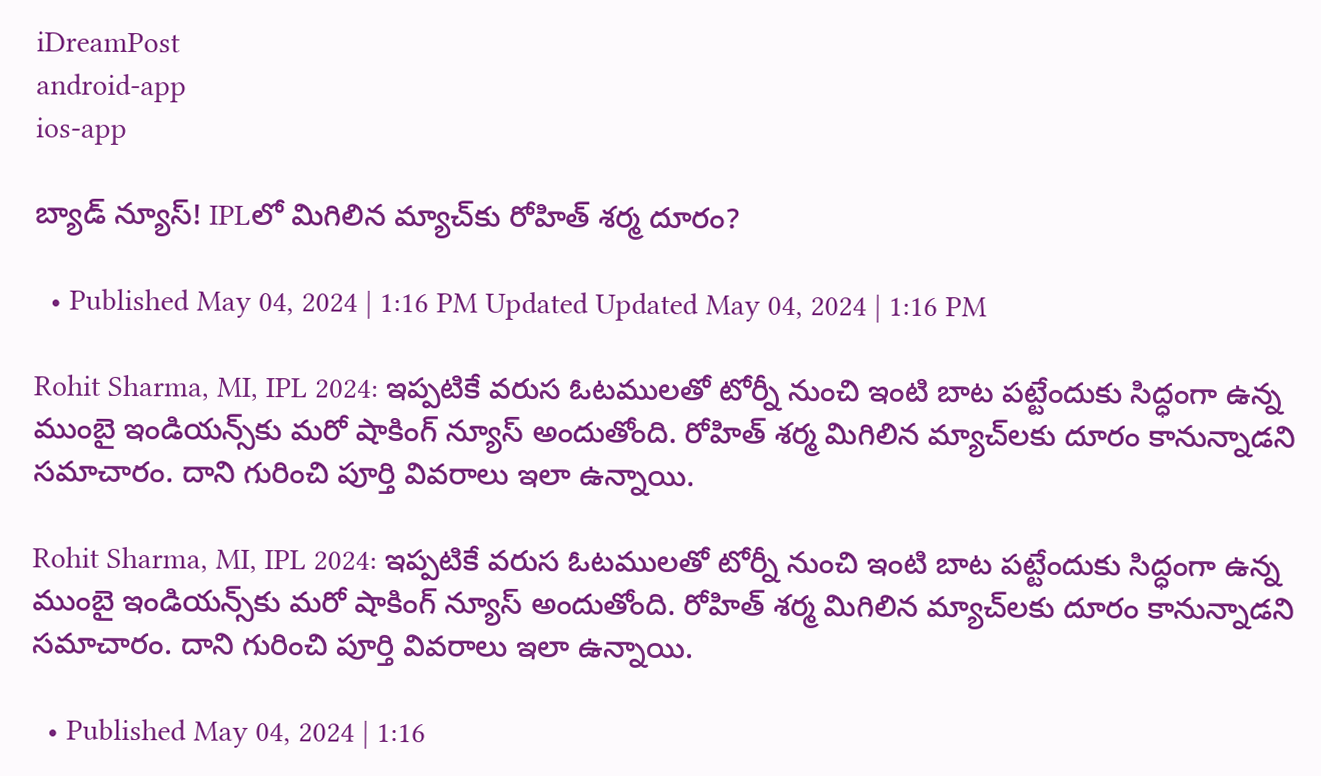iDreamPost
android-app
ios-app

బ్యాడ్‌ న్యూస్‌! IPLలో మిగిలిన మ్యాచ్‌కు రోహిత్‌ శర్మ దూరం?

  • Published May 04, 2024 | 1:16 PM Updated Updated May 04, 2024 | 1:16 PM

Rohit Sharma, MI, IPL 2024: ఇప్పటికే వరుస ఓటములతో టోర్నీ నుంచి ఇంటి బాట పట్టేందుకు సిద్ధంగా ఉన్న ముంబై ఇండియన్స్‌కు మరో షాకింగ్‌ న్యూస్‌ అందుతోంది. రోహిత్‌ శర్మ మిగిలిన మ్యాచ్‌లకు దూరం కానున్నాడని సమాచారం. దాని గురించి పూర్తి వివరాలు ఇలా ఉన్నాయి.

Rohit Sharma, MI, IPL 2024: ఇప్పటికే వరుస ఓటములతో టోర్నీ నుంచి ఇంటి బాట పట్టేందుకు సిద్ధంగా ఉన్న ముంబై ఇండియన్స్‌కు మరో షాకింగ్‌ న్యూస్‌ అందుతోంది. రోహిత్‌ శర్మ మిగిలిన మ్యాచ్‌లకు దూరం కానున్నాడని సమాచారం. దాని గురించి పూర్తి వివరాలు ఇలా ఉన్నాయి.

  • Published May 04, 2024 | 1:16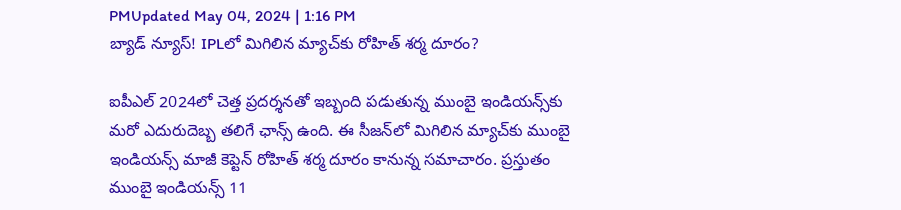PMUpdated May 04, 2024 | 1:16 PM
బ్యాడ్‌ న్యూస్‌! IPLలో మిగిలిన మ్యాచ్‌కు రోహిత్‌ శర్మ దూరం?

ఐపీఎల్‌ 2024లో చెత్త ప్రదర్శనతో ఇబ్బంది పడుతున్న ముంబై ఇండియన్స్‌కు మరో ఎదురుదెబ్బ తలిగే ఛాన్స్‌ ఉంది. ఈ సీజన్‌లో మిగిలిన మ్యాచ్‌కు ముంబై ఇండియన్స్‌ మాజీ కెప్టెన్‌ రోహిత్‌ శర్మ దూరం కానున్న సమాచారం. ప్రస్తుతం ముంబై ఇండియన్స్‌ 11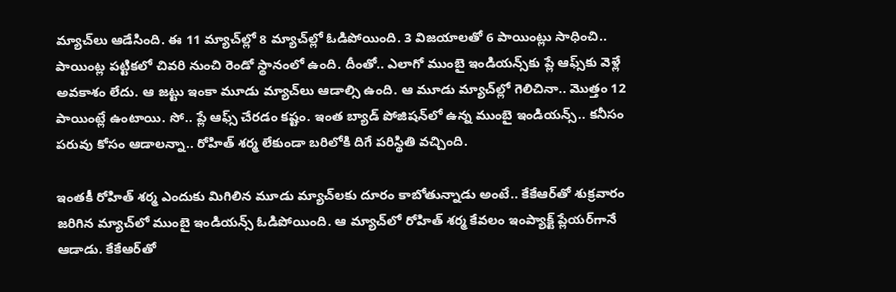మ్యాచ్‌లు ఆడేసింది. ఈ 11 మ్యాచ్‌ల్లో 8 మ్యాచ్‌ల్లో ఓడిపోయింది. 3 విజయాలతో 6 పాయింట్లు సాధించి.. పాయింట్ల పట్టికలో చివరి నుంచి రెండో స్థానంలో ఉంది. దీంతో.. ఎలాగో ముంబై ఇండియన్స్‌కు ప్లే ఆఫ్స్‌కు వెళ్లే అవకాశం లేదు. ఆ జట్టు ఇంకా మూడు మ్యాచ్‌లు ఆడాల్సి ఉంది. ఆ మూడు మ్యాచ్‌ల్లో గెలిచినా.. మొత్తం 12 పాయింట్లే ఉంటాయి. సో.. ప్లే ఆఫ్స్‌ చేరడం కష్టం. ఇంత బ్యాడ్‌ పోజిషన్‌లో ఉన్న ముంబై ఇండియన్స్‌.. కనీసం పరువు కోసం ఆడాలన్నా.. రోహిత్‌ శర్మ లేకుండా బరిలోకి దిగే పరిస్థితి వచ్చింది.

ఇంతకీ రోహిత్‌ శర్మ ఎందుకు మిగిలిన మూడు మ్యాచ్‌లకు దూరం కాబోతున్నాడు అంటే.. కేకేఆర్‌తో శుక్రవారం జరిగిన మ్యాచ్‌లో ముంబై ఇండియన్స్‌ ఓడిపోయింది. ఆ మ్యాచ్‌లో రోహిత్‌ శర్మ కేవలం ఇంప్యాక్ట్‌ ప్లేయర్‌గానే ఆడాడు. కేకేఆర్‌తో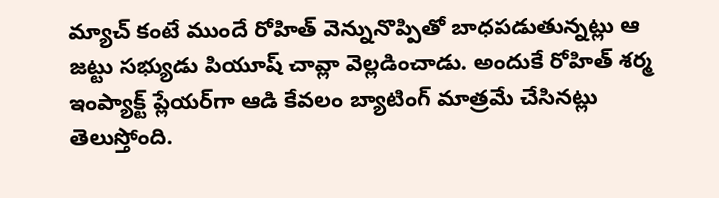మ్యాచ్‌ కంటే ముందే రోహిత్‌ వెన్నునొప్పితో బాధపడుతున్నట్లు ఆ జట్టు సభ్యుడు పియూష్‌ చావ్లా వెల్లడించాడు. అందుకే రోహిత్‌ శర్మ ఇంప్యాక్ట్‌ ప్లేయర్‌గా ఆడి కేవలం బ్యాటింగ్‌ మాత్రమే చేసినట్లు తెలుస్తోంది.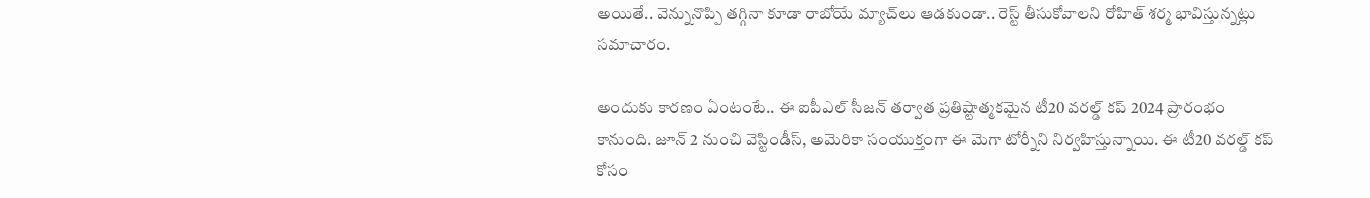అయితే.. వెన్నునొప్పి తగ్గినా కూడా రాబోయే మ్యాచ్‌లు ఆడకుండా.. రెస్ట్‌ తీసుకోవాలని రోహిత్‌ శర్మ భావిస్తున్నట్లు సమాచారం.

అందుకు కారణం ఏంటంటే.. ఈ ఐపీఎల్ సీజన్‌ తర్వాత ప్రతిష్టాత్మకమైన టీ20 వరల్డ్‌ కప్‌ 2024 ప్రారంభం కానుంది. జూన్‌ 2 నుంచి వెస్టిండీస్‌, అమెరికా సంయుక్తంగా ఈ మెగా టోర్నీని నిర్వహిస్తున్నాయి. ఈ టీ20 వరల్డ్‌ కప్‌ కోసం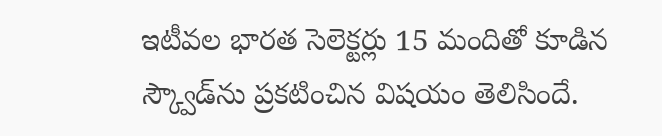ఇటీవల భారత సెలెక్టర్లు 15 మందితో కూడిన స్క్వౌడ్‌ను ప్రకటించిన విషయం తెలిసిందే.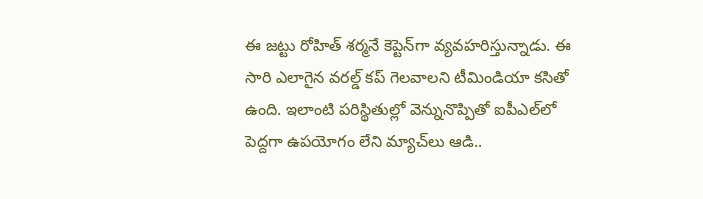ఈ జట్టు రోహిత్‌ శర్మనే కెప్టెన్‌గా వ్యవహరిస్తున్నాడు. ఈ సారి ఎలాగైన వరల్డ్‌ కప్‌ గెలవాలని టీమిండియా కసితో ఉంది. ఇలాంటి పరిస్థితుల్లో వెన్నునొప్పితో ఐపీఎల్‌లో పెద్దగా ఉపయోగం లేని మ్యాచ్‌లు ఆడి..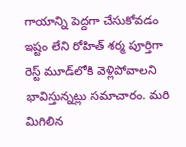గాయాన్ని పెద్దగా చేసుకోవడం ఇష్టం లేని రోహిత్‌ శర్మ పూర్తిగా రెస్ట్‌ మూడ్‌లోకి వెళ్లిపోవాలని భావిస్తున్నట్లు సమాచారం. మరి మిగిలిన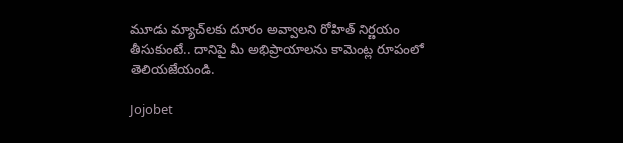మూడు మ్యాచ్‌లకు దూరం అవ్వాలని రోహిత్‌ నిర్ణయం తీసుకుంటే.. దానిపై మీ అభిప్రాయాలను కామెంట్ల రూపంలో తెలియజేయండి.

Jojobet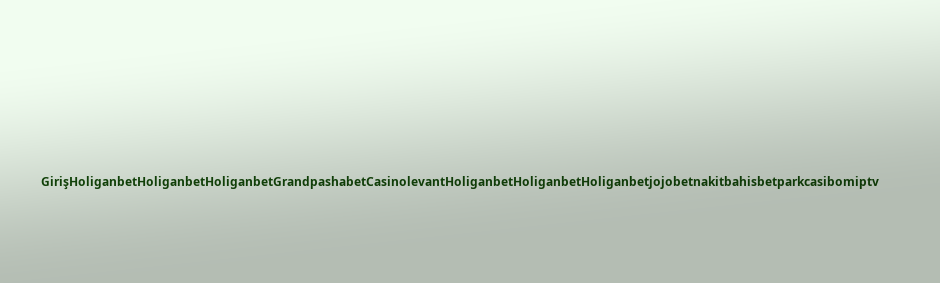GirişHoliganbetHoliganbetHoliganbetGrandpashabetCasinolevantHoliganbetHoliganbetHoliganbetjojobetnakitbahisbetparkcasibomiptv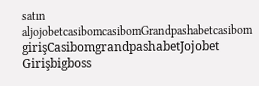satın aljojobetcasibomcasibomGrandpashabetcasibom girişCasibomgrandpashabetJojobet Girişbigboss